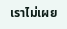เราไม่เผย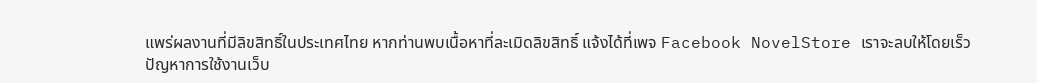แพร่ผลงานที่มีลิขสิทธิ์ในประเทศไทย หากท่านพบเนื้อหาที่ละเมิดลิขสิทธิ์ แจ้งได้ที่เพจ Facebook NovelStore เราจะลบให้โดยเร็ว
ปัญหาการใช้งานเว็บ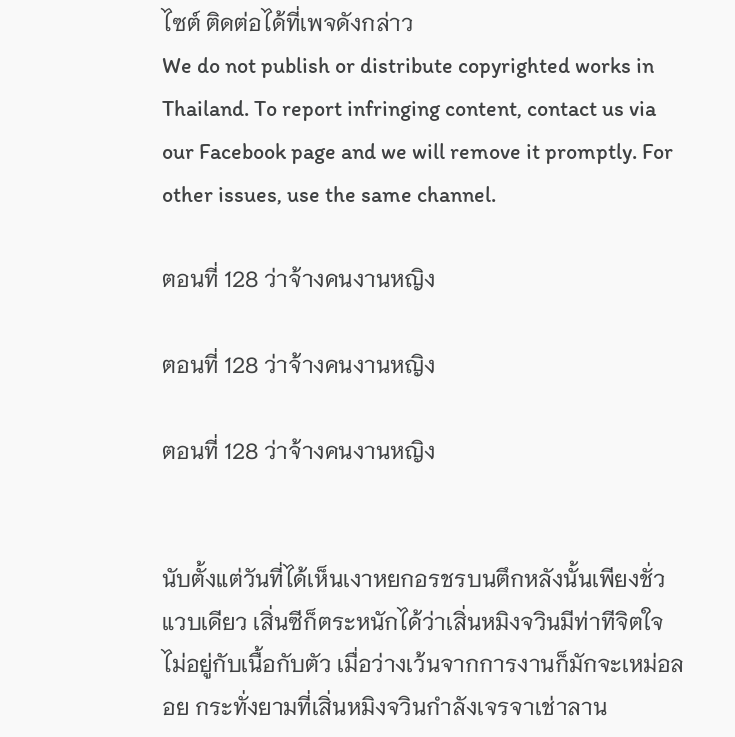ไซต์ ติดต่อได้ที่เพจดังกล่าว
We do not publish or distribute copyrighted works in Thailand. To report infringing content, contact us via our Facebook page and we will remove it promptly. For other issues, use the same channel.

ตอนที่ 128 ว่าจ้างคนงานหญิง

ตอนที่ 128 ว่าจ้างคนงานหญิง

ตอนที่ 128 ว่าจ้างคนงานหญิง


นับตั้งแต่วันที่ได้เห็นเงาหยกอรชรบนตึกหลังนั้นเพียงชั่วแวบเดียว เสิ่นซีก็ตระหนักได้ว่าเสิ่นหมิงจวินมีท่าทีจิตใจไม่อยู่กับเนื้อกับตัว เมื่อว่างเว้นจากการงานก็มักจะเหม่อลอย กระทั่งยามที่เสิ่นหมิงจวินกำลังเจรจาเช่าลาน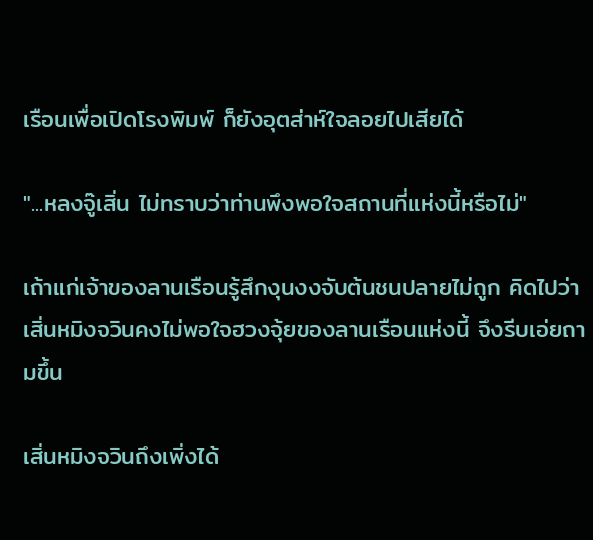เรือนเพื่อเปิดโรงพิมพ์ ก็ยังอุตส่าห์ใจลอยไปเสียได้

"...หลงจู๊เสิ่น ไม่ทราบว่าท่านพึงพอใจสถานที่แห่งนี้หรือไม่"

เถ้าแก่เจ้าของลานเรือนรู้สึกงุนงงจับต้นชนปลายไม่ถูก คิดไปว่าเสิ่นหมิงจวินคงไม่พอใจฮวงจุ้ยของลานเรือนแห่งนี้ จึงรีบเอ่ยถามขึ้น

เสิ่นหมิงจวินถึงเพิ่งได้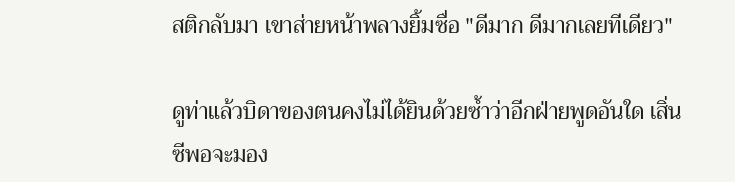สติกลับมา เขาส่ายหน้าพลางยิ้มซื่อ "ดีมาก ดีมากเลยทีเดียว"

ดูท่าแล้วบิดาของตนคงไม่ได้ยินด้วยซ้ำว่าอีกฝ่ายพูดอันใด เสิ่นซีพอจะมอง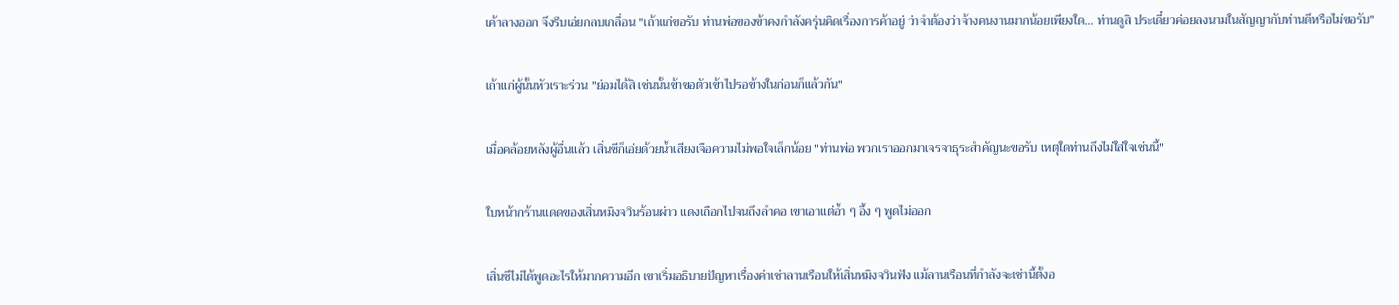เค้าลางออก จึงรีบเอ่ยกลบเกลื่อน "เถ้าแก่ขอรับ ท่านพ่อของข้าคงกำลังครุ่นคิดเรื่องการค้าอยู่ ว่าจำต้องว่าจ้างคนงานมากน้อยเพียงใด... ท่านดูสิ ประเดี๋ยวค่อยลงนามในสัญญากับท่านดีหรือไม่ขอรับ"

เถ้าแก่ผู้นั้นหัวเราะร่วน "ย่อมได้สิ เช่นนั้นข้าขอตัวเข้าไปรอข้างในก่อนก็แล้วกัน"

เมื่อคล้อยหลังผู้อื่นแล้ว เสิ่นซีก็เอ่ยด้วยน้ำเสียงเจือความไม่พอใจเล็กน้อย "ท่านพ่อ พวกเราออกมาเจรจาธุระสำคัญนะขอรับ เหตุใดท่านถึงไม่ใส่ใจเช่นนี้"

ใบหน้ากร้านแดดของเสิ่นหมิงจวินร้อนผ่าว แดงเถือกไปจนถึงลำคอ เขาเอาแต่อ้ำ ๆ อึ้ง ๆ พูดไม่ออก

เสิ่นซีไม่ได้พูดอะไรให้มากความอีก เขาเริ่มอธิบายปัญหาเรื่องค่าเช่าลานเรือนให้เสิ่นหมิงจวินฟัง แม้ลานเรือนที่กำลังจะเช่านี้ตั้งอ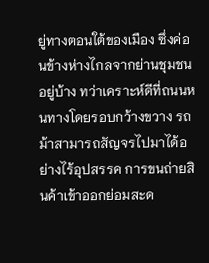ยู่ทางตอนใต้ของเมือง ซึ่งค่อนข้างห่างไกลจากย่านชุมชนอยู่บ้าง ทว่าเคราะห์ดีที่ถนนหนทางโดยรอบกว้างขวาง รถม้าสามารถสัญจรไปมาได้อย่างไร้อุปสรรค การขนถ่ายสินค้าเข้าออกย่อมสะด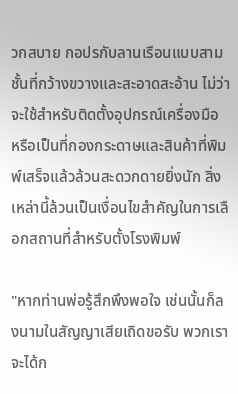วกสบาย กอปรกับลานเรือนแบบสามชั้นที่กว้างขวางและสะอาดสะอ้าน ไม่ว่าจะใช้สำหรับติดตั้งอุปกรณ์เครื่องมือ หรือเป็นที่กองกระดาษและสินค้าที่พิมพ์เสร็จแล้วล้วนสะดวกดายยิ่งนัก สิ่งเหล่านี้ล้วนเป็นเงื่อนไขสำคัญในการเลือกสถานที่สำหรับตั้งโรงพิมพ์

"หากท่านพ่อรู้สึกพึงพอใจ เช่นนั้นก็ลงนามในสัญญาเสียเถิดขอรับ พวกเราจะได้ก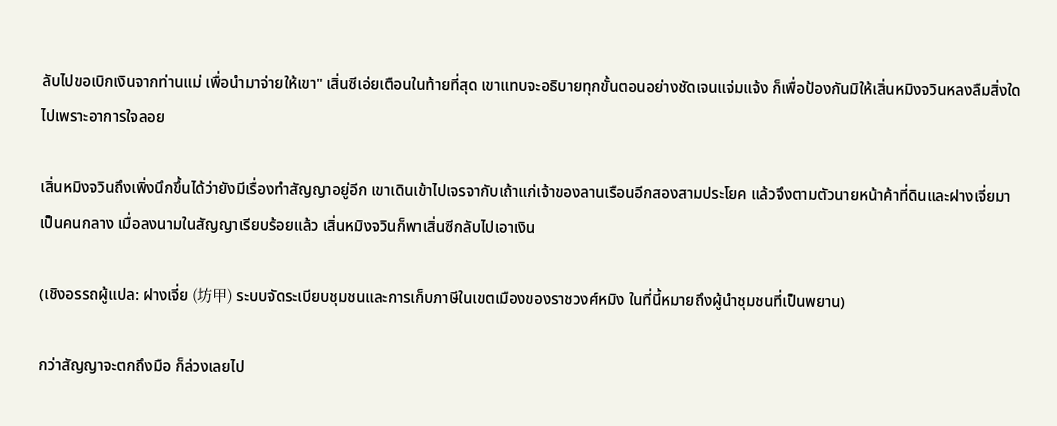ลับไปขอเบิกเงินจากท่านแม่ เพื่อนำมาจ่ายให้เขา" เสิ่นซีเอ่ยเตือนในท้ายที่สุด เขาแทบจะอธิบายทุกขั้นตอนอย่างชัดเจนแจ่มแจ้ง ก็เพื่อป้องกันมิให้เสิ่นหมิงจวินหลงลืมสิ่งใดไปเพราะอาการใจลอย

เสิ่นหมิงจวินถึงเพิ่งนึกขึ้นได้ว่ายังมีเรื่องทำสัญญาอยู่อีก เขาเดินเข้าไปเจรจากับเถ้าแก่เจ้าของลานเรือนอีกสองสามประโยค แล้วจึงตามตัวนายหน้าค้าที่ดินและฝางเจี่ยมาเป็นคนกลาง เมื่อลงนามในสัญญาเรียบร้อยแล้ว เสิ่นหมิงจวินก็พาเสิ่นซีกลับไปเอาเงิน

(เชิงอรรถผู้แปล: ฝางเจี่ย (坊甲) ระบบจัดระเบียบชุมชนและการเก็บภาษีในเขตเมืองของราชวงศ์หมิง ในที่นี้หมายถึงผู้นำชุมชนที่เป็นพยาน)

กว่าสัญญาจะตกถึงมือ ก็ล่วงเลยไป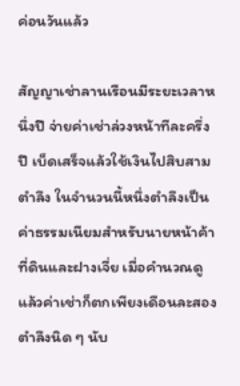ค่อนวันแล้ว

สัญญาเช่าลานเรือนมีระยะเวลาหนึ่งปี จ่ายค่าเช่าล่วงหน้าทีละครึ่งปี เบ็ดเสร็จแล้วใช้เงินไปสิบสามตำลึง ในจำนวนนี้หนึ่งตำลึงเป็นค่าธรรมเนียมสำหรับนายหน้าค้าที่ดินและฝางเจี่ย เมื่อคำนวณดูแล้วค่าเช่าก็ตกเพียงเดือนละสองตำลึงนิด ๆ นับ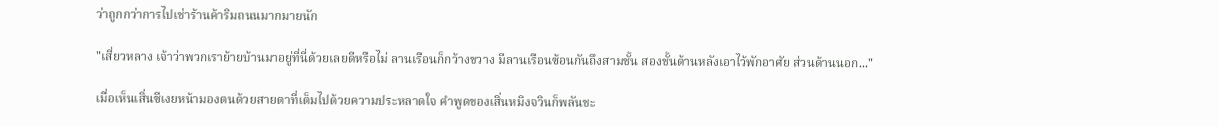ว่าถูกกว่าการไปเช่าร้านค้าริมถนนมากมายนัก

"เสี่ยวหลาง เจ้าว่าพวกเราย้ายบ้านมาอยู่ที่นี่ด้วยเลยดีหรือไม่ ลานเรือนก็กว้างขวาง มีลานเรือนซ้อนกันถึงสามชั้น สองชั้นด้านหลังเอาไว้พักอาศัย ส่วนด้านนอก..."

เมื่อเห็นเสิ่นซีเงยหน้ามองตนด้วยสายตาที่เต็มไปด้วยความประหลาดใจ คำพูดของเสิ่นหมิงจวินก็พลันชะ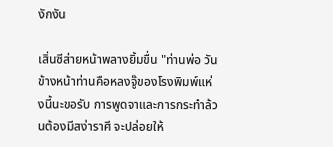งักงัน

เสิ่นซีส่ายหน้าพลางยิ้มขื่น "ท่านพ่อ วันข้างหน้าท่านคือหลงจู๊ของโรงพิมพ์แห่งนี้นะขอรับ การพูดจาและการกระทำล้วนต้องมีสง่าราศี จะปล่อยให้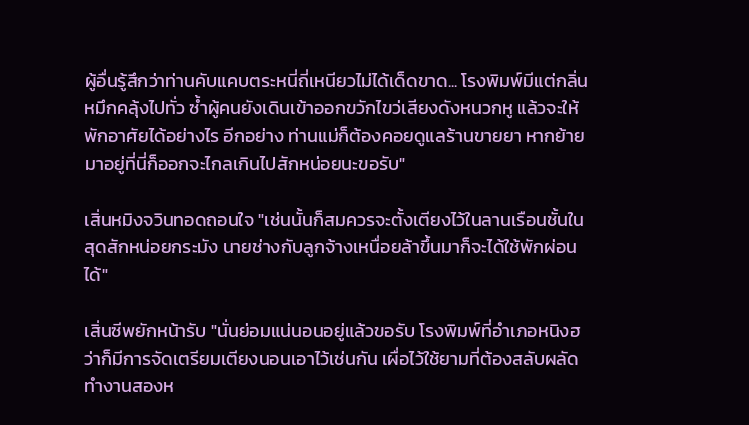ผู้อื่นรู้สึกว่าท่านคับแคบตระหนี่ถี่เหนียวไม่ได้เด็ดขาด... โรงพิมพ์มีแต่กลิ่นหมึกคลุ้งไปทั่ว ซ้ำผู้คนยังเดินเข้าออกขวักไขว่เสียงดังหนวกหู แล้วจะให้พักอาศัยได้อย่างไร อีกอย่าง ท่านแม่ก็ต้องคอยดูแลร้านขายยา หากย้ายมาอยู่ที่นี่ก็ออกจะไกลเกินไปสักหน่อยนะขอรับ"

เสิ่นหมิงจวินทอดถอนใจ "เช่นนั้นก็สมควรจะตั้งเตียงไว้ในลานเรือนชั้นในสุดสักหน่อยกระมัง นายช่างกับลูกจ้างเหนื่อยล้าขึ้นมาก็จะได้ใช้พักผ่อนได้"

เสิ่นซีพยักหน้ารับ "นั่นย่อมแน่นอนอยู่แล้วขอรับ โรงพิมพ์ที่อำเภอหนิงฮว่าก็มีการจัดเตรียมเตียงนอนเอาไว้เช่นกัน เผื่อไว้ใช้ยามที่ต้องสลับผลัดทำงานสองห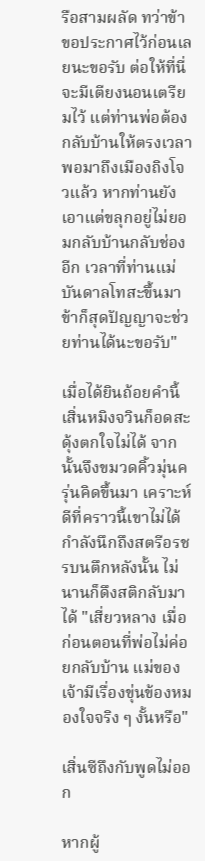รือสามผลัด ทว่าข้าขอประกาศไว้ก่อนเลยนะขอรับ ต่อให้ที่นี่จะมีเตียงนอนเตรียมไว้ แต่ท่านพ่อต้องกลับบ้านให้ตรงเวลา พอมาถึงเมืองถิงโจวแล้ว หากท่านยังเอาแต่ขลุกอยู่ไม่ยอมกลับบ้านกลับช่องอีก เวลาที่ท่านแม่บันดาลโทสะขึ้นมา ข้าก็สุดปัญญาจะช่วยท่านได้นะขอรับ"

เมื่อได้ยินถ้อยคำนี้ เสิ่นหมิงจวินก็อดสะดุ้งตกใจไม่ได้ จากนั้นจึงขมวดคิ้วมุ่นครุ่นคิดขึ้นมา เคราะห์ดีที่คราวนี้เขาไม่ได้กำลังนึกถึงสตรีอรชรบนตึกหลังนั้น ไม่นานก็ดึงสติกลับมาได้ "เสี่ยวหลาง เมื่อก่อนตอนที่พ่อไม่ค่อยกลับบ้าน แม่ของเจ้ามีเรื่องขุ่นข้องหมองใจจริง ๆ งั้นหรือ"

เสิ่นซีถึงกับพูดไม่ออก

หากผู้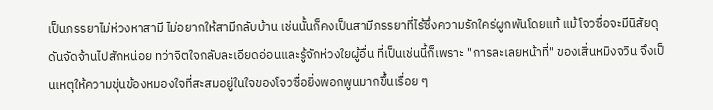เป็นภรรยาไม่ห่วงหาสามี ไม่อยากให้สามีกลับบ้าน เช่นนั้นก็คงเป็นสามีภรรยาที่ไร้ซึ่งความรักใคร่ผูกพันโดยแท้ แม้โจวซื่อจะมีนิสัยดุดันจัดจ้านไปสักหน่อย ทว่าจิตใจกลับละเอียดอ่อนและรู้จักห่วงใยผู้อื่น ที่เป็นเช่นนี้ก็เพราะ "การละเลยหน้าที่" ของเสิ่นหมิงจวิน จึงเป็นเหตุให้ความขุ่นข้องหมองใจที่สะสมอยู่ในใจของโจวซื่อยิ่งพอกพูนมากขึ้นเรื่อย ๆ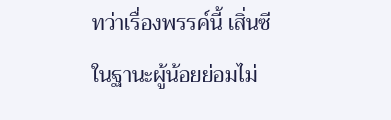ทว่าเรื่องพรรค์นี้ เสิ่นซีในฐานะผู้น้อยย่อมไม่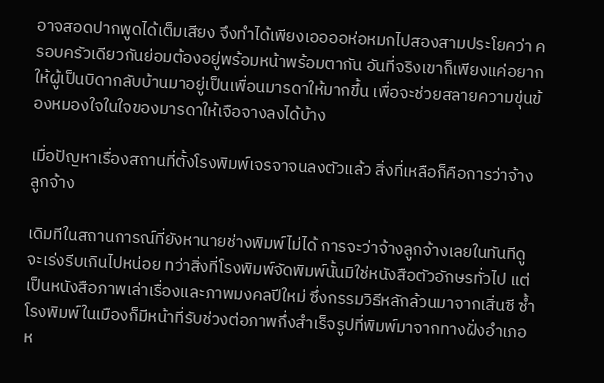อาจสอดปากพูดได้เต็มเสียง จึงทำได้เพียงเออออห่อหมกไปสองสามประโยคว่า ครอบครัวเดียวกันย่อมต้องอยู่พร้อมหน้าพร้อมตากัน อันที่จริงเขาก็เพียงแค่อยากให้ผู้เป็นบิดากลับบ้านมาอยู่เป็นเพื่อนมารดาให้มากขึ้น เพื่อจะช่วยสลายความขุ่นข้องหมองใจในใจของมารดาให้เจือจางลงได้บ้าง

เมื่อปัญหาเรื่องสถานที่ตั้งโรงพิมพ์เจรจาจนลงตัวแล้ว สิ่งที่เหลือก็คือการว่าจ้างลูกจ้าง

เดิมทีในสถานการณ์ที่ยังหานายช่างพิมพ์ไม่ได้ การจะว่าจ้างลูกจ้างเลยในทันทีดูจะเร่งรีบเกินไปหน่อย ทว่าสิ่งที่โรงพิมพ์จัดพิมพ์นั้นมิใช่หนังสือตัวอักษรทั่วไป แต่เป็นหนังสือภาพเล่าเรื่องและภาพมงคลปีใหม่ ซึ่งกรรมวิธีหลักล้วนมาจากเสิ่นซี ซ้ำโรงพิมพ์ในเมืองก็มีหน้าที่รับช่วงต่อภาพกึ่งสำเร็จรูปที่พิมพ์มาจากทางฝั่งอำเภอห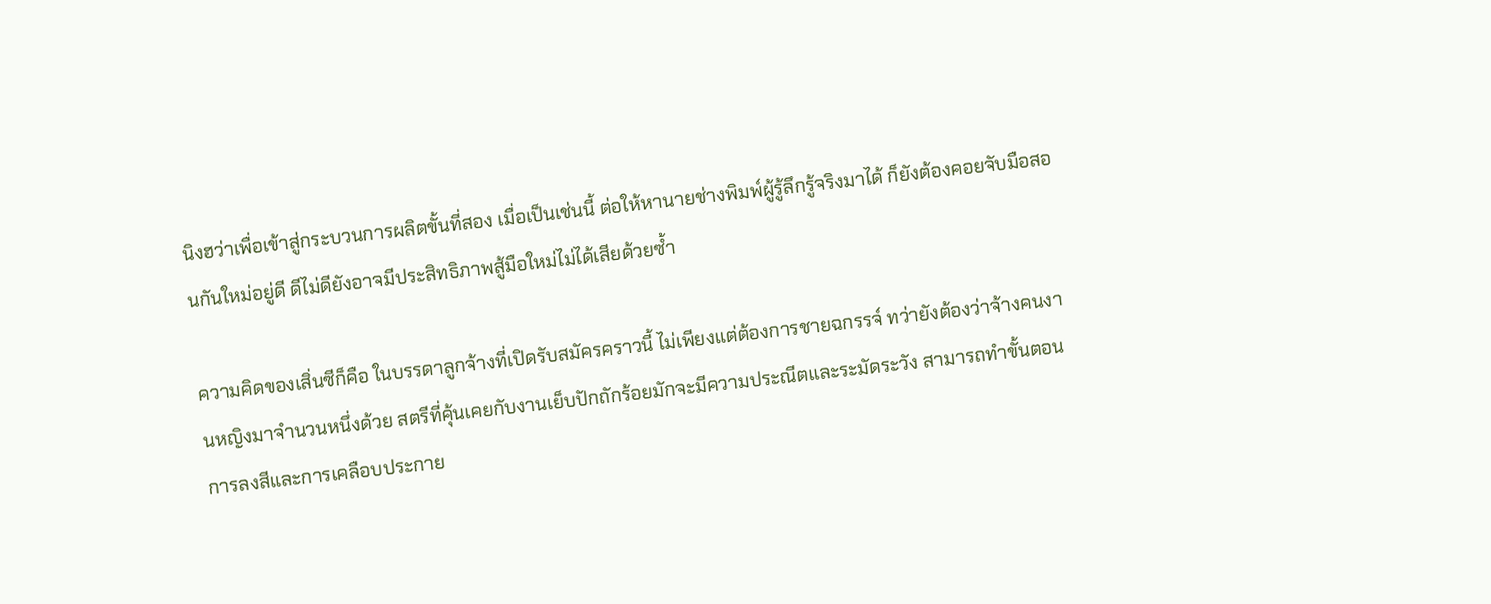นิงฮว่าเพื่อเข้าสู่กระบวนการผลิตขั้นที่สอง เมื่อเป็นเช่นนี้ ต่อให้หานายช่างพิมพ์ผู้รู้ลึกรู้จริงมาได้ ก็ยังต้องคอยจับมือสอนกันใหม่อยู่ดี ดีไม่ดียังอาจมีประสิทธิภาพสู้มือใหม่ไม่ได้เสียด้วยซ้ำ

ความคิดของเสิ่นซีก็คือ ในบรรดาลูกจ้างที่เปิดรับสมัครคราวนี้ ไม่เพียงแต่ต้องการชายฉกรรจ์ ทว่ายังต้องว่าจ้างคนงานหญิงมาจำนวนหนึ่งด้วย สตรีที่คุ้นเคยกับงานเย็บปักถักร้อยมักจะมีความประณีตและระมัดระวัง สามารถทำขั้นตอนการลงสีและการเคลือบประกาย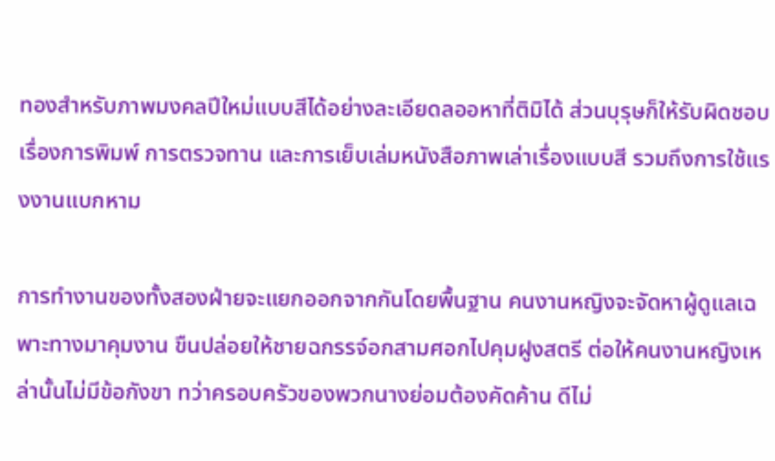ทองสำหรับภาพมงคลปีใหม่แบบสีได้อย่างละเอียดลออหาที่ติมิได้ ส่วนบุรุษก็ให้รับผิดชอบเรื่องการพิมพ์ การตรวจทาน และการเย็บเล่มหนังสือภาพเล่าเรื่องแบบสี รวมถึงการใช้แรงงานแบกหาม

การทำงานของทั้งสองฝ่ายจะแยกออกจากกันโดยพื้นฐาน คนงานหญิงจะจัดหาผู้ดูแลเฉพาะทางมาคุมงาน ขืนปล่อยให้ชายฉกรรจ์อกสามศอกไปคุมฝูงสตรี ต่อให้คนงานหญิงเหล่านั้นไม่มีข้อกังขา ทว่าครอบครัวของพวกนางย่อมต้องคัดค้าน ดีไม่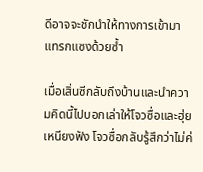ดีอาจจะชักนำให้ทางการเข้ามาแทรกแซงด้วยซ้ำ

เมื่อเสิ่นซีกลับถึงบ้านและนำความคิดนี้ไปบอกเล่าให้โจวซื่อและฮุ่ยเหนียงฟัง โจวซื่อกลับรู้สึกว่าไม่ค่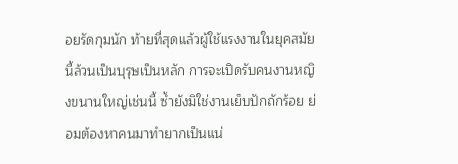อยรัดกุมนัก ท้ายที่สุดแล้วผู้ใช้แรงงานในยุคสมัยนี้ล้วนเป็นบุรุษเป็นหลัก การจะเปิดรับคนงานหญิงขนานใหญ่เช่นนี้ ซ้ำยังมิใช่งานเย็บปักถักร้อย ย่อมต้องหาคนมาทำยากเป็นแน่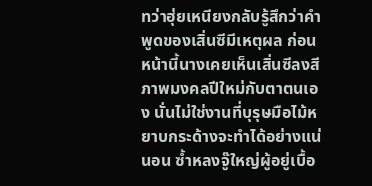ทว่าฮุ่ยเหนียงกลับรู้สึกว่าคำพูดของเสิ่นซีมีเหตุผล ก่อนหน้านี้นางเคยเห็นเสิ่นซีลงสีภาพมงคลปีใหม่กับตาตนเอง นั่นไม่ใช่งานที่บุรุษมือไม้หยาบกระด้างจะทำได้อย่างแน่นอน ซ้ำหลงจู๊ใหญ่ผู้อยู่เบื้อ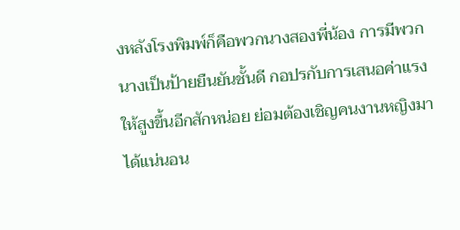งหลังโรงพิมพ์ก็คือพวกนางสองพี่น้อง การมีพวกนางเป็นป้ายยืนยันชั้นดี กอปรกับการเสนอค่าแรงให้สูงขึ้นอีกสักหน่อย ย่อมต้องเชิญคนงานหญิงมาได้แน่นอน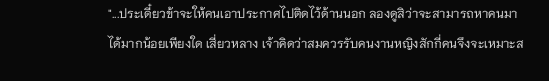"...ประเดี๋ยวข้าจะให้คนเอาประกาศไปติดไว้ด้านนอก ลองดูสิว่าจะสามารถหาคนมาได้มากน้อยเพียงใด เสี่ยวหลาง เจ้าคิดว่าสมควรรับคนงานหญิงสักกี่คนจึงจะเหมาะส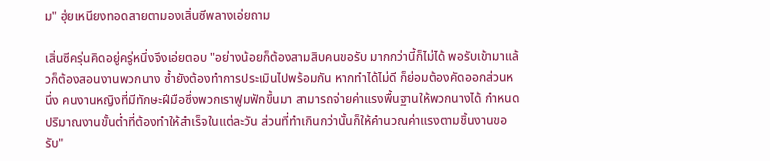ม" ฮุ่ยเหนียงทอดสายตามองเสิ่นซีพลางเอ่ยถาม

เสิ่นซีครุ่นคิดอยู่ครู่หนึ่งจึงเอ่ยตอบ "อย่างน้อยก็ต้องสามสิบคนขอรับ มากกว่านี้ก็ไม่ได้ พอรับเข้ามาแล้วก็ต้องสอนงานพวกนาง ซ้ำยังต้องทำการประเมินไปพร้อมกัน หากทำได้ไม่ดี ก็ย่อมต้องคัดออกส่วนหนึ่ง คนงานหญิงที่มีทักษะฝีมือซึ่งพวกเราฟูมฟักขึ้นมา สามารถจ่ายค่าแรงพื้นฐานให้พวกนางได้ กำหนดปริมาณงานขั้นต่ำที่ต้องทำให้สำเร็จในแต่ละวัน ส่วนที่ทำเกินกว่านั้นก็ให้คำนวณค่าแรงตามชิ้นงานขอรับ"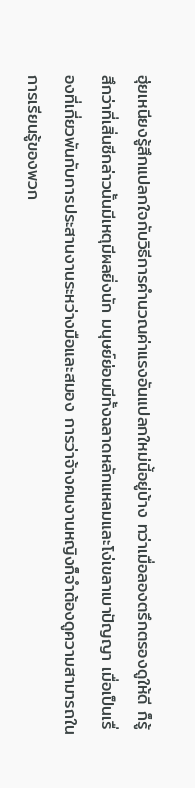ฮุ่ยเหนียงรู้สึกแปลกใจกับวิธีการคำนวณค่าแรงอันแปลกใหม่นี้อยู่บ้าง ทว่าเมื่อลองตรึกตรองดูให้ดี ก็รู้สึกว่าที่เสิ่นซีกล่าวนั้นมีเหตุมีผลยิ่งนัก มนุษย์ย่อมมีทั้งฉลาดหลักแหลมและโง่เขลาเบาปัญญา เมื่อเป็นเรื่องที่เกี่ยวพันกับการประสานงานระหว่างมือและสมอง การว่าจ้างคนงานหญิงก็จำต้องดูความสามารถในการเรียนรู้ของพวก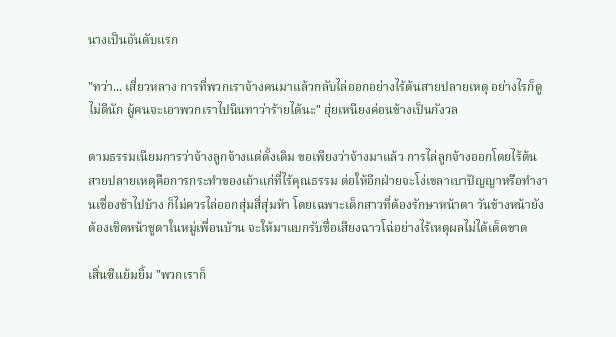นางเป็นอันดับแรก

"ทว่า... เสี่ยวหลาง การที่พวกเราจ้างคนมาแล้วกลับไล่ออกอย่างไร้ต้นสายปลายเหตุ อย่างไรก็ดูไม่ดีนัก ผู้คนจะเอาพวกเราไปนินทาว่าร้ายได้นะ" ฮุ่ยเหนียงค่อนข้างเป็นกังวล

ตามธรรมเนียมการว่าจ้างลูกจ้างแต่ดั้งเดิม ขอเพียงว่าจ้างมาแล้ว การไล่ลูกจ้างออกโดยไร้ต้นสายปลายเหตุคือการกระทำของเถ้าแก่ที่ไร้คุณธรรม ต่อให้อีกฝ่ายจะโง่เขลาเบาปัญญาหรือทำงานเชื่องช้าไปบ้าง ก็ไม่ควรไล่ออกสุ่มสี่สุ่มห้า โดยเฉพาะเด็กสาวที่ต้องรักษาหน้าตา วันข้างหน้ายังต้องเชิดหน้าชูตาในหมู่เพื่อนบ้าน จะให้มาแบกรับชื่อเสียงฉาวโฉ่อย่างไร้เหตุผลไม่ได้เด็ดขาด

เสิ่นซีแย้มยิ้ม "พวกเราก็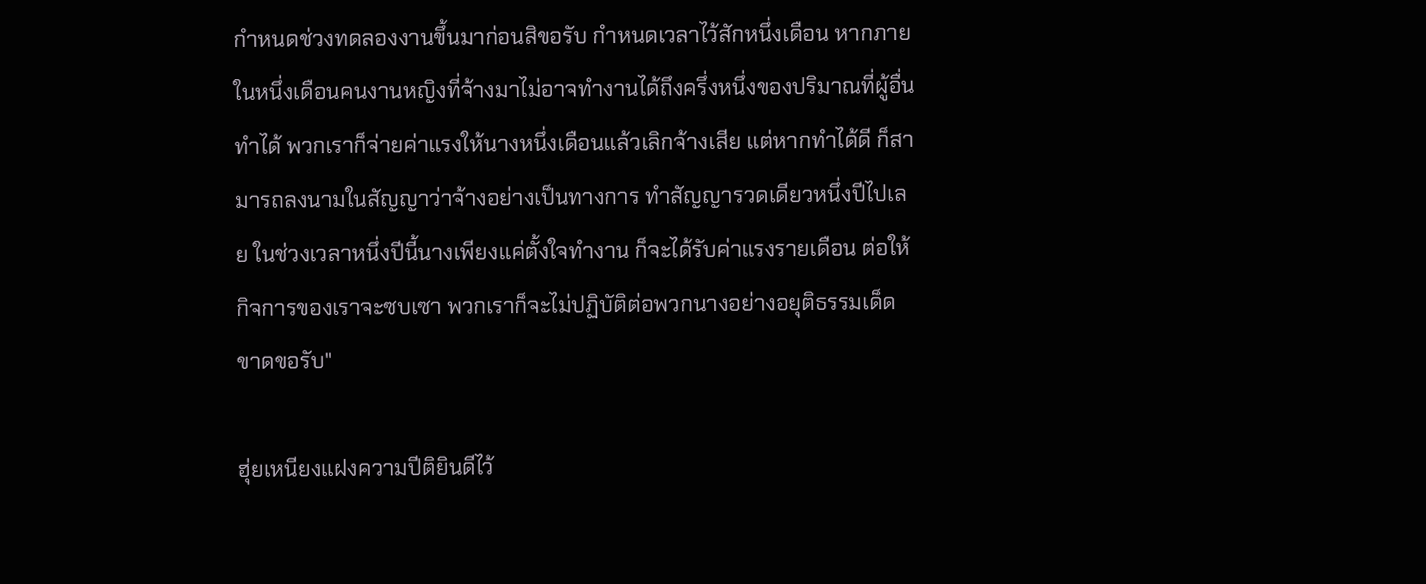กำหนดช่วงทดลองงานขึ้นมาก่อนสิขอรับ กำหนดเวลาไว้สักหนึ่งเดือน หากภายในหนึ่งเดือนคนงานหญิงที่จ้างมาไม่อาจทำงานได้ถึงครึ่งหนึ่งของปริมาณที่ผู้อื่นทำได้ พวกเราก็จ่ายค่าแรงให้นางหนึ่งเดือนแล้วเลิกจ้างเสีย แต่หากทำได้ดี ก็สามารถลงนามในสัญญาว่าจ้างอย่างเป็นทางการ ทำสัญญารวดเดียวหนึ่งปีไปเลย ในช่วงเวลาหนึ่งปีนี้นางเพียงแค่ตั้งใจทำงาน ก็จะได้รับค่าแรงรายเดือน ต่อให้กิจการของเราจะซบเซา พวกเราก็จะไม่ปฏิบัติต่อพวกนางอย่างอยุติธรรมเด็ดขาดขอรับ"

ฮุ่ยเหนียงแฝงความปีติยินดีไว้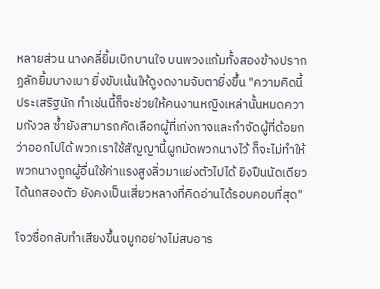หลายส่วน นางคลี่ยิ้มเบิกบานใจ บนพวงแก้มทั้งสองข้างปรากฏลักยิ้มบางเบา ยิ่งขับเน้นให้ดูงดงามจับตายิ่งขึ้น "ความคิดนี้ประเสริฐนัก ทำเช่นนี้ก็จะช่วยให้คนงานหญิงเหล่านั้นหมดความกังวล ซ้ำยังสามารถคัดเลือกผู้ที่เก่งกาจและกำจัดผู้ที่ด้อยกว่าออกไปได้ พวกเราใช้สัญญานี้ผูกมัดพวกนางไว้ ก็จะไม่ทำให้พวกนางถูกผู้อื่นใช้ค่าแรงสูงลิ่วมาแย่งตัวไปได้ ยิงปืนนัดเดียวได้นกสองตัว ยังคงเป็นเสี่ยวหลางที่คิดอ่านได้รอบคอบที่สุด"

โจวซื่อกลับทำเสียงขึ้นจมูกอย่างไม่สบอาร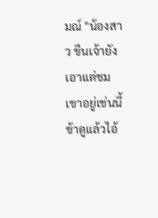มณ์ "น้องสาว ขืนเจ้ายังเอาแต่ชมเขาอยู่เช่นนี้ ข้าดูแล้วไอ้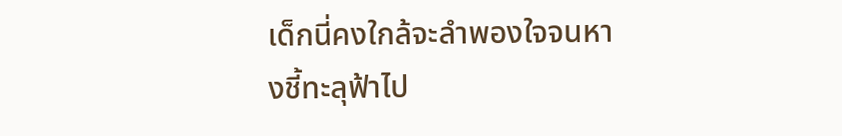เด็กนี่คงใกล้จะลำพองใจจนหางชี้ทะลุฟ้าไป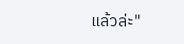แล้วล่ะ"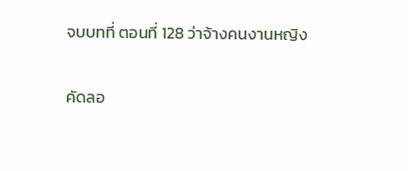จบบทที่ ตอนที่ 128 ว่าจ้างคนงานหญิง

คัดลอ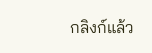กลิงก์แล้ว